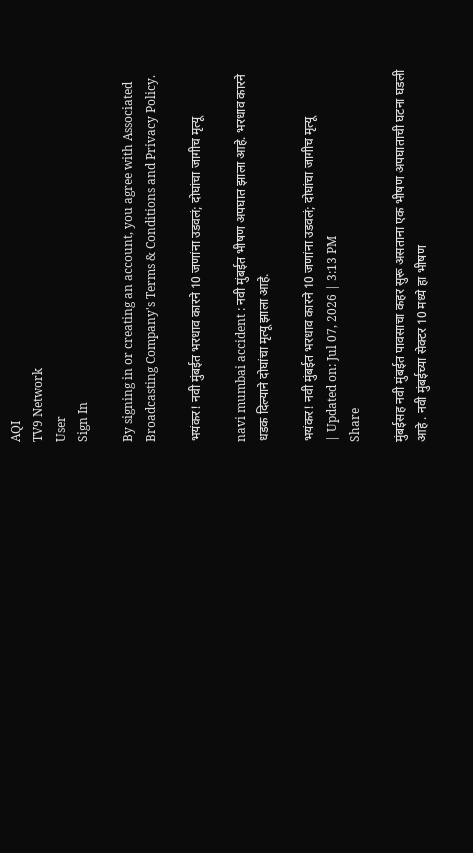AQI
TV9 Network
User
Sign In

By signing in or creating an account, you agree with Associated Broadcasting Company's Terms & Conditions and Privacy Policy.

भयंकर! नवी मुंबईत भरधाव कारने 10 जणांना उडवलं; दोघांचा जागीच मृत्यू

navi mumbai accident : नवी मुंबईत भीषण अपघात झाला आहे. भरधाव कारने धडक दिल्याने दोघांचा मृत्यू झाला आहे.

भयंकर! नवी मुंबईत भरधाव कारने 10 जणांना उडवलं; दोघांचा जागीच मृत्यू
| Updated on: Jul 07, 2026 | 3:13 PM
Share

मुंबईसह नवी मुंबईत पावसाचा कहर सुरू असताना एक भीषण अपघाताची घटना घडली आहे . नवी मुंबईच्या सेक्टर 10 मध्ये हा भीषण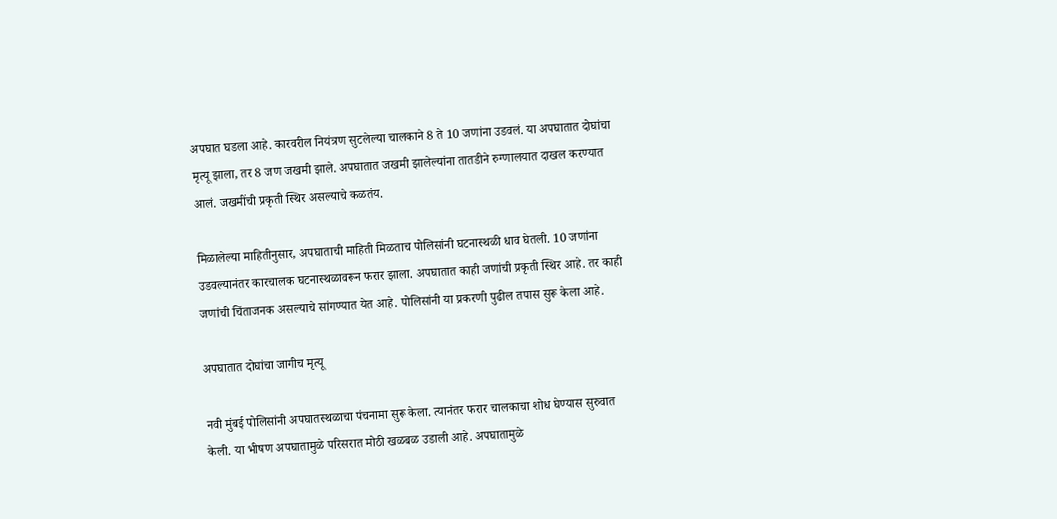अपघात घडला आहे. कारवरील नियंत्रण सुटलेल्या चालकाने 8 ते 10 जणांना उडवलं. या अपघातात दोघांचा मृत्यू झाला, तर 8 जण जखमी झाले. अपघातात जखमी झालेल्यांना तातडीने रुग्णालयात दाखल करण्यात आलं. जखमींची प्रकृती स्थिर असल्याचे कळतंय.

मिळालेल्या माहितीनुसार, अपघाताची माहिती मिळताच पोलिसांनी घटनास्थळी धाव घेतली. 10 जणांना उडवल्यानंतर कारचालक घटनास्थळावरून फरार झाला. अपघातात काही जणांची प्रकृती स्थिर आहे. तर काही जणांची चिंताजनक असल्याचे सांगण्यात येत आहे. पोलिसांनी या प्रकरणी पुढील तपास सुरू केला आहे.

अपघातात दोघांचा जागीच मृत्यू

नवी मुंबई पोलिसांनी अपघातस्थळाचा पंचनामा सुरू केला. त्यानंतर फरार चालकाचा शोध घेण्यास सुरुवात केली. या भीषण अपघातामुळे परिसरात मोठी खळबळ उडाली आहे. अपघातामुळे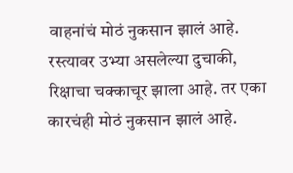वाहनांचं मोठं नुकसान झालं आहे. रस्त्यावर उभ्या असलेल्या दुचाकी, रिक्षाचा चक्काचूर झाला आहे. तर एका कारचंही मोठं नुकसान झालं आहे.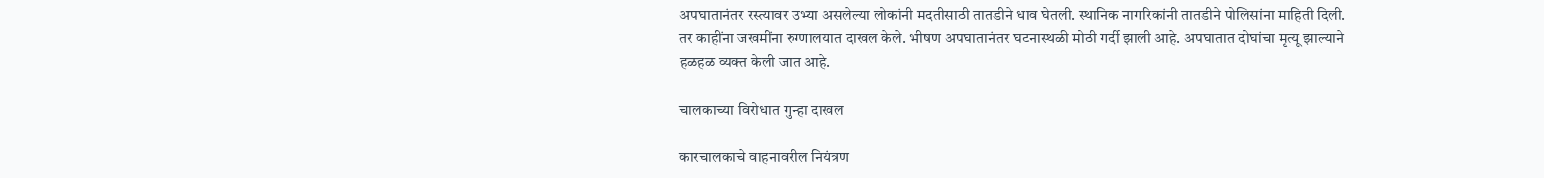अपघातानंतर रस्त्यावर उभ्या असलेल्या लोकांनी मदतीसाठी तातडीने धाव घेतली. स्थानिक नागरिकांनी तातडीने पोलिसांना माहिती दिली. तर काहींना जखमींना रुग्णालयात दाखल केले. भीषण अपघातानंतर घटनास्थळी मोठी गर्दी झाली आहे. अपघातात दोघांचा मृत्यू झाल्याने हळहळ व्यक्त केली जात आहे.

चालकाच्या विरोधात गुन्हा दाखल

कारचालकाचे वाहनावरील नियंत्रण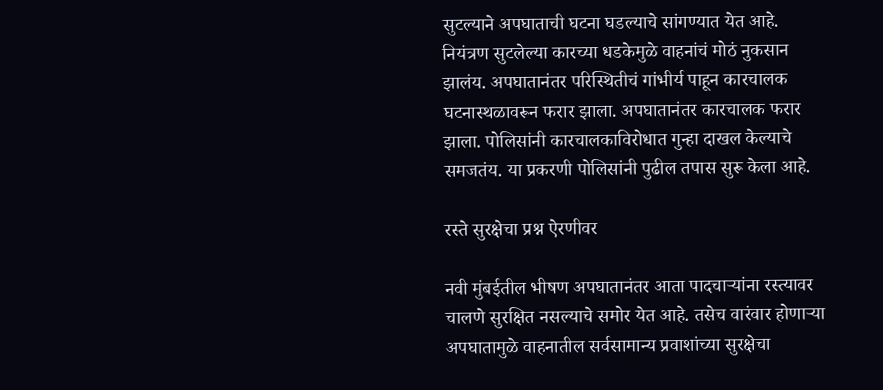सुटल्याने अपघाताची घटना घडल्याचे सांगण्यात येत आहे. नियंत्रण सुटलेल्या कारच्या धडकेमुळे वाहनांचं मोठं नुकसान झालंय. अपघातानंतर परिस्थितीचं गांभीर्य पाहून कारचालक घटनास्थळावरून फरार झाला. अपघातानंतर कारचालक फरार झाला. पोलिसांनी कारचालकाविरोधात गुन्हा दाखल केल्याचे समजतंय. या प्रकरणी पोलिसांनी पुढील तपास सुरू केला आहे.

रस्ते सुरक्षेचा प्रश्न ऐरणीवर

नवी मुंबईतील भीषण अपघातानंतर आता पादचाऱ्यांना रस्त्यावर चालणे सुरक्षित नसल्याचे समोर येत आहे. तसेच वारंवार होणाऱ्या अपघातामुळे वाहनातील सर्वसामान्य प्रवाशांच्या सुरक्षेचा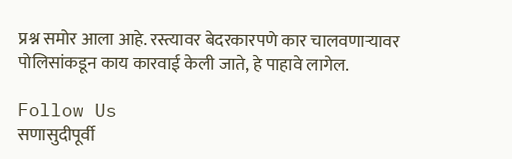प्रश्न समोर आला आहे. रस्त्यावर बेदरकारपणे कार चालवणाऱ्यावर पोलिसांकडून काय कारवाई केली जाते, हे पाहावे लागेल.

Follow Us
सणासुदीपूर्वी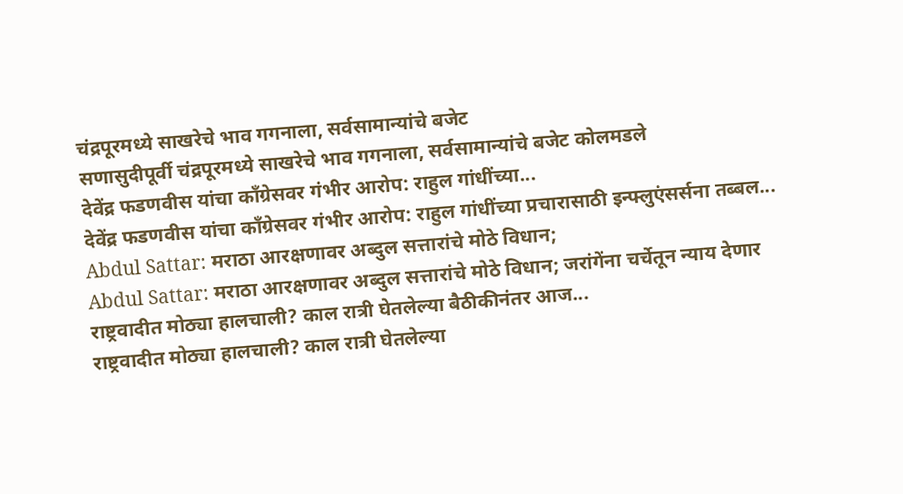चंद्रपूरमध्ये साखरेचे भाव गगनाला, सर्वसामान्यांचे बजेट
सणासुदीपूर्वी चंद्रपूरमध्ये साखरेचे भाव गगनाला, सर्वसामान्यांचे बजेट कोलमडले
देवेंद्र फडणवीस यांचा काँग्रेसवर गंभीर आरोप: राहुल गांधींच्या...
देवेंद्र फडणवीस यांचा काँग्रेसवर गंभीर आरोप: राहुल गांधींच्या प्रचारासाठी इन्फ्लुएंसर्सना तब्बल...
Abdul Sattar: मराठा आरक्षणावर अब्दुल सत्तारांचे मोठे विधान;
Abdul Sattar: मराठा आरक्षणावर अब्दुल सत्तारांचे मोठे विधान; जरांगेंना चर्चेतून न्याय देणार
राष्ट्रवादीत मोठ्या हालचाली? काल रात्री घेतलेल्या बैठीकीनंतर आज...
राष्ट्रवादीत मोठ्या हालचाली? काल रात्री घेतलेल्या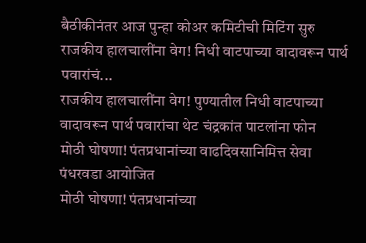बैठीकीनंतर आज पुन्हा कोअर कमिटीची मिटिंग सुरु
राजकीय हालचालींना वेग! निधी वाटपाच्या वादावरून पार्थ पवारांचं...
राजकीय हालचालींना वेग! पुण्यातील निधी वाटपाच्या वादावरून पार्थ पवारांचा थेट चंद्रकांत पाटलांना फोन
मोठी घोषणा! पंतप्रधानांच्या वाढदिवसानिमित्त सेवा पंधरवडा आयोजित
मोठी घोषणा! पंतप्रधानांच्या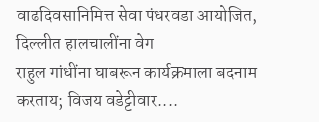वाढदिवसानिमित्त सेवा पंधरवडा आयोजित, दिल्लीत हालचालींना वेग
राहुल गांधींना घाबरून कार्यक्रमाला बदनाम करताय; विजय वडेट्टीवार....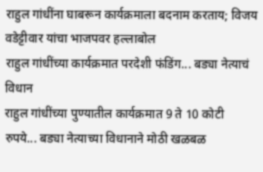राहुल गांधींना घाबरून कार्यक्रमाला बदनाम करताय; विजय वडेट्टीवार यांचा भाजपवर हल्लाबोल
राहुल गांधींच्या कार्यक्रमात परदेशी फंडिंग... बड्या नेत्याचं विधान
राहुल गांधींच्या पुण्यातील कार्यक्रमात 9 ते 10 कोटी रुपये... बड्या नेत्याच्या विधानाने मोठी खळबळ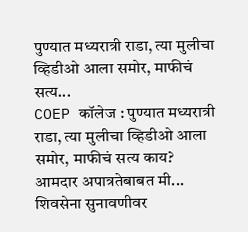पुण्यात मध्यरात्री राडा, त्या मुलीचा व्हिडीओ आला समोर, माफीचं सत्य...
COEP कॉलेज : पुण्यात मध्यरात्री राडा, त्या मुलीचा व्हिडीओ आला समोर, माफीचं सत्य काय?
आमदार अपात्रतेबाबत मी... शिवसेना सुनावणीवर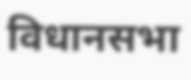विधानसभा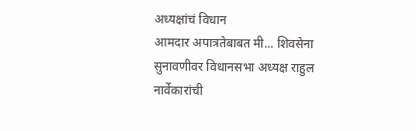अध्यक्षांचं विधान
आमदार अपात्रतेबाबत मी... शिवसेना सुनावणीवर विधानसभा अध्यक्ष राहुल नार्वेकारांची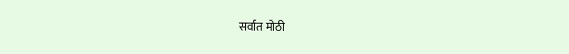सर्वात मोठी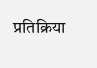प्रतिक्रिया